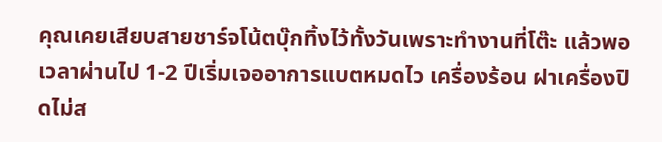คุณเคยเสียบสายชาร์จโน้ตบุ๊กทิ้งไว้ทั้งวันเพราะทำงานที่โต๊ะ แล้วพอเวลาผ่านไป 1-2 ปีเริ่มเจออาการแบตหมดไว เครื่องร้อน ฝาเครื่องปิดไม่ส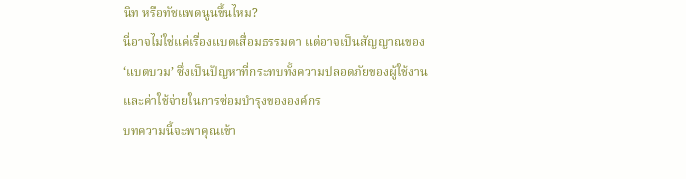นิท หรือทัชแพดนูนขึ้นไหม?
นี่อาจไม่ใช่แค่เรื่องแบตเสื่อมธรรมดา แต่อาจเป็นสัญญาณของ ‘แบตบวม’ ซึ่งเป็นปัญหาที่กระทบทั้งความปลอดภัยของผู้ใช้งานและค่าใช้จ่ายในการซ่อมบำรุงขององค์กร
บทความนี้จะพาคุณเข้า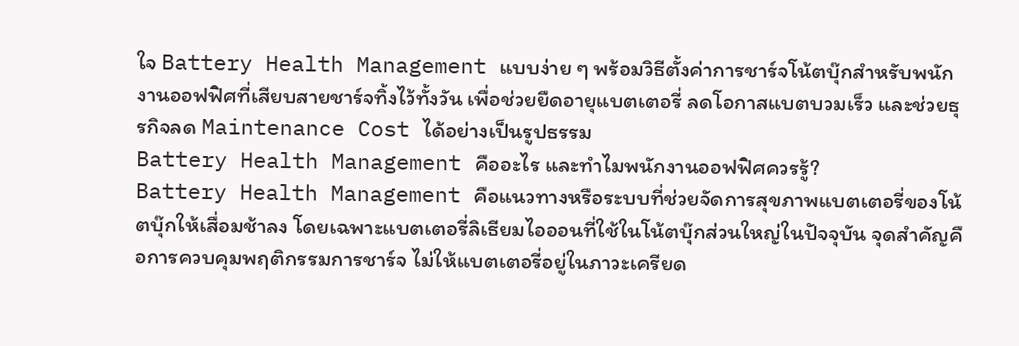ใจ Battery Health Management แบบง่าย ๆ พร้อมวิธีตั้งค่าการชาร์จโน้ตบุ๊กสำหรับพนักงานออฟฟิศที่เสียบสายชาร์จทิ้งไว้ทั้งวัน เพื่อช่วยยืดอายุแบตเตอรี่ ลดโอกาสแบตบวมเร็ว และช่วยธุรกิจลด Maintenance Cost ได้อย่างเป็นรูปธรรม
Battery Health Management คืออะไร และทำไมพนักงานออฟฟิศควรรู้?
Battery Health Management คือแนวทางหรือระบบที่ช่วยจัดการสุขภาพแบตเตอรี่ของโน้ตบุ๊กให้เสื่อมช้าลง โดยเฉพาะแบตเตอรี่ลิเธียมไอออนที่ใช้ในโน้ตบุ๊กส่วนใหญ่ในปัจจุบัน จุดสำคัญคือการควบคุมพฤติกรรมการชาร์จ ไม่ให้แบตเตอรี่อยู่ในภาวะเครียด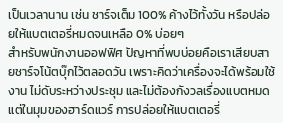เป็นเวลานาน เช่น ชาร์จเต็ม 100% ค้างไว้ทั้งวัน หรือปล่อยให้แบตเตอรี่หมดจนเหลือ 0% บ่อยๆ
สำหรับพนักงานออฟฟิศ ปัญหาที่พบบ่อยคือเราเสียบสายชาร์จโน้ตบุ๊กไว้ตลอดวัน เพราะคิดว่าเครื่องจะได้พร้อมใช้งาน ไม่ดับระหว่างประชุม และไม่ต้องกังวลเรื่องแบตหมด แต่ในมุมของฮาร์ดแวร์ การปล่อยให้แบตเตอรี่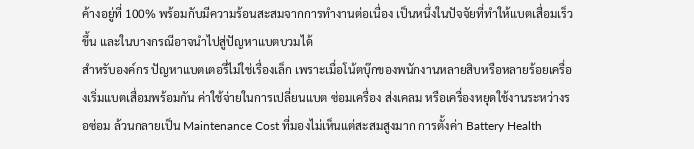ค้างอยู่ที่ 100% พร้อมกับมีความร้อนสะสมจากการทำงานต่อเนื่อง เป็นหนึ่งในปัจจัยที่ทำให้แบตเสื่อมเร็วขึ้น และในบางกรณีอาจนำไปสู่ปัญหาแบตบวมได้
สำหรับองค์กร ปัญหาแบตเตอรี่ไม่ใช่เรื่องเล็ก เพราะเมื่อโน้ตบุ๊กของพนักงานหลายสิบหรือหลายร้อยเครื่องเริ่มแบตเสื่อมพร้อมกัน ค่าใช้จ่ายในการเปลี่ยนแบต ซ่อมเครื่อง ส่งเคลม หรือเครื่องหยุดใช้งานระหว่างรอซ่อม ล้วนกลายเป็น Maintenance Cost ที่มองไม่เห็นแต่สะสมสูงมาก การตั้งค่า Battery Health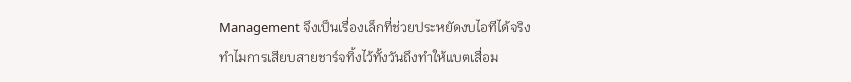Management จึงเป็นเรื่องเล็กที่ช่วยประหยัดงบไอทีได้จริง
ทำไมการเสียบสายชาร์จทิ้งไว้ทั้งวันถึงทำให้แบตเสื่อม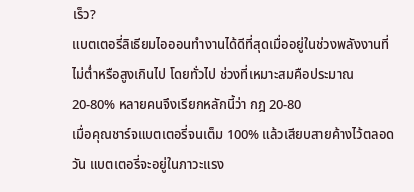เร็ว?
แบตเตอรี่ลิเธียมไอออนทำงานได้ดีที่สุดเมื่ออยู่ในช่วงพลังงานที่ไม่ต่ำหรือสูงเกินไป โดยทั่วไป ช่วงที่เหมาะสมคือประมาณ 20-80% หลายคนจึงเรียกหลักนี้ว่า กฎ 20-80
เมื่อคุณชาร์จแบตเตอรี่จนเต็ม 100% แล้วเสียบสายค้างไว้ตลอดวัน แบตเตอรี่จะอยู่ในภาวะแรง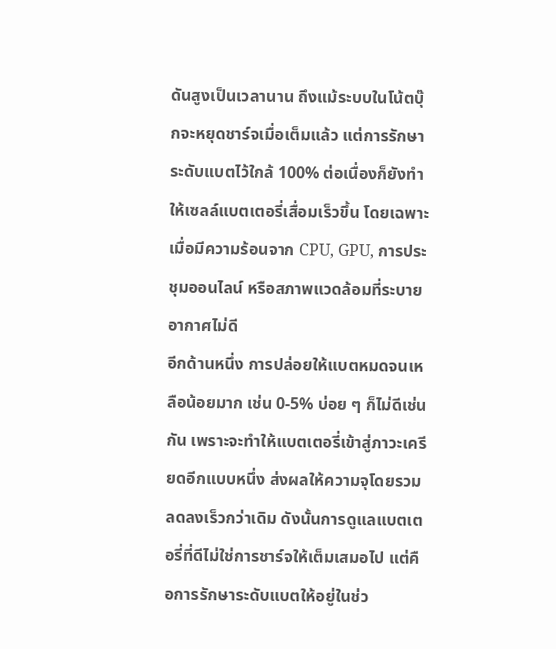ดันสูงเป็นเวลานาน ถึงแม้ระบบในโน้ตบุ๊กจะหยุดชาร์จเมื่อเต็มแล้ว แต่การรักษาระดับแบตไว้ใกล้ 100% ต่อเนื่องก็ยังทำให้เซลล์แบตเตอรี่เสื่อมเร็วขึ้น โดยเฉพาะเมื่อมีความร้อนจาก CPU, GPU, การประชุมออนไลน์ หรือสภาพแวดล้อมที่ระบายอากาศไม่ดี
อีกด้านหนึ่ง การปล่อยให้แบตหมดจนเหลือน้อยมาก เช่น 0-5% บ่อย ๆ ก็ไม่ดีเช่นกัน เพราะจะทำให้แบตเตอรี่เข้าสู่ภาวะเครียดอีกแบบหนึ่ง ส่งผลให้ความจุโดยรวมลดลงเร็วกว่าเดิม ดังนั้นการดูแลแบตเตอรี่ที่ดีไม่ใช่การชาร์จให้เต็มเสมอไป แต่คือการรักษาระดับแบตให้อยู่ในช่ว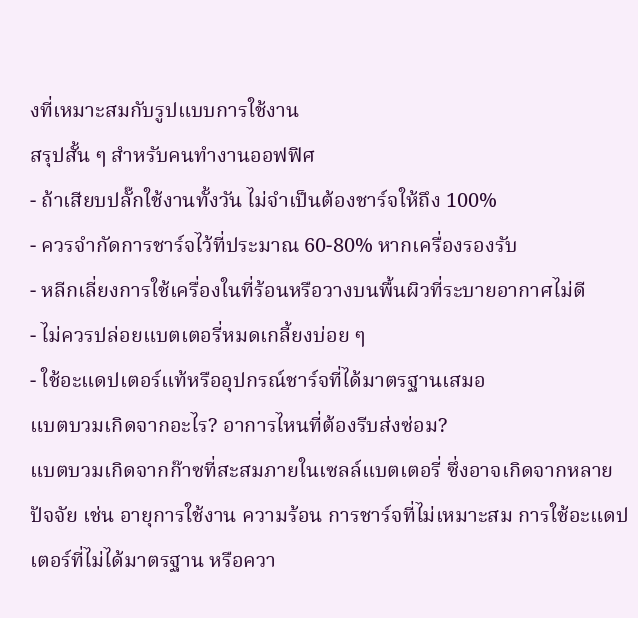งที่เหมาะสมกับรูปแบบการใช้งาน
สรุปสั้น ๆ สำหรับคนทำงานออฟฟิศ
- ถ้าเสียบปลั๊กใช้งานทั้งวัน ไม่จำเป็นต้องชาร์จให้ถึง 100%
- ควรจำกัดการชาร์จไว้ที่ประมาณ 60-80% หากเครื่องรองรับ
- หลีกเลี่ยงการใช้เครื่องในที่ร้อนหรือวางบนพื้นผิวที่ระบายอากาศไม่ดี
- ไม่ควรปล่อยแบตเตอรี่หมดเกลี้ยงบ่อย ๆ
- ใช้อะแดปเตอร์แท้หรืออุปกรณ์ชาร์จที่ได้มาตรฐานเสมอ
แบตบวมเกิดจากอะไร? อาการไหนที่ต้องรีบส่งซ่อม?
แบตบวมเกิดจากก๊าซที่สะสมภายในเซลล์แบตเตอรี่ ซึ่งอาจเกิดจากหลายปัจจัย เช่น อายุการใช้งาน ความร้อน การชาร์จที่ไม่เหมาะสม การใช้อะแดปเตอร์ที่ไม่ได้มาตรฐาน หรือควา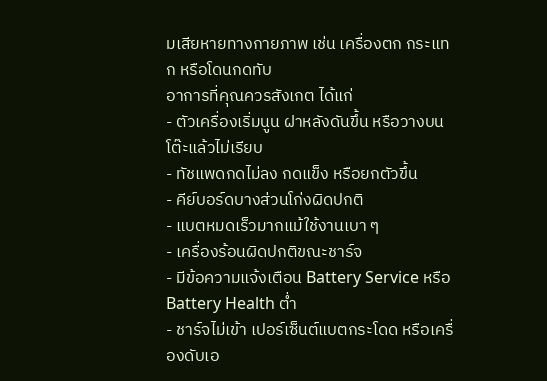มเสียหายทางกายภาพ เช่น เครื่องตก กระแทก หรือโดนกดทับ
อาการที่คุณควรสังเกต ได้แก่
- ตัวเครื่องเริ่มนูน ฝาหลังดันขึ้น หรือวางบนโต๊ะแล้วไม่เรียบ
- ทัชแพดกดไม่ลง กดแข็ง หรือยกตัวขึ้น
- คีย์บอร์ดบางส่วนโก่งผิดปกติ
- แบตหมดเร็วมากแม้ใช้งานเบา ๆ
- เครื่องร้อนผิดปกติขณะชาร์จ
- มีข้อความแจ้งเตือน Battery Service หรือ Battery Health ต่ำ
- ชาร์จไม่เข้า เปอร์เซ็นต์แบตกระโดด หรือเครื่องดับเอ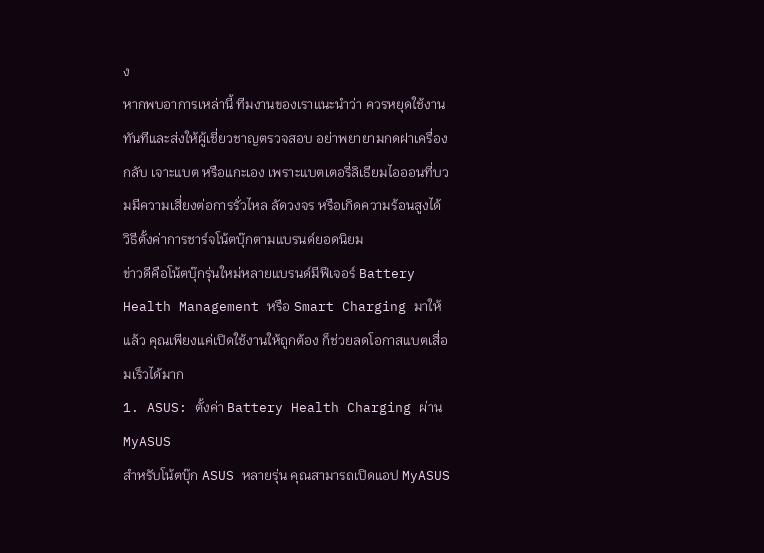ง
หากพบอาการเหล่านี้ ทีมงานของเราแนะนำว่า ควรหยุดใช้งานทันทีและส่งให้ผู้เชี่ยวชาญตรวจสอบ อย่าพยายามกดฝาเครื่องกลับ เจาะแบต หรือแกะเอง เพราะแบตเตอรี่ลิเธียมไอออนที่บวมมีความเสี่ยงต่อการรั่วไหล ลัดวงจร หรือเกิดความร้อนสูงได้
วิธีตั้งค่าการชาร์จโน้ตบุ๊กตามแบรนด์ยอดนิยม
ข่าวดีคือโน้ตบุ๊กรุ่นใหม่หลายแบรนด์มีฟีเจอร์ Battery Health Management หรือ Smart Charging มาให้แล้ว คุณเพียงแค่เปิดใช้งานให้ถูกต้อง ก็ช่วยลดโอกาสแบตเสื่อมเร็วได้มาก
1. ASUS: ตั้งค่า Battery Health Charging ผ่าน MyASUS
สำหรับโน้ตบุ๊ก ASUS หลายรุ่น คุณสามารถเปิดแอป MyASUS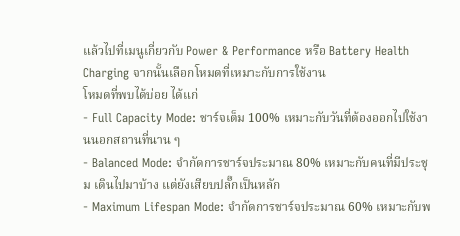แล้วไปที่เมนูเกี่ยวกับ Power & Performance หรือ Battery Health Charging จากนั้นเลือกโหมดที่เหมาะกับการใช้งาน
โหมดที่พบได้บ่อย ได้แก่
- Full Capacity Mode: ชาร์จเต็ม 100% เหมาะกับวันที่ต้องออกไปใช้งานนอกสถานที่นาน ๆ
- Balanced Mode: จำกัดการชาร์จประมาณ 80% เหมาะกับคนที่มีประชุม เดินไปมาบ้าง แต่ยังเสียบปลั๊กเป็นหลัก
- Maximum Lifespan Mode: จำกัดการชาร์จประมาณ 60% เหมาะกับพ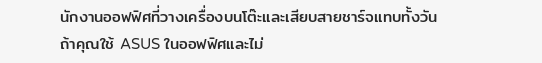นักงานออฟฟิศที่วางเครื่องบนโต๊ะและเสียบสายชาร์จแทบทั้งวัน
ถ้าคุณใช้ ASUS ในออฟฟิศและไม่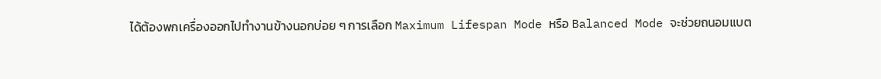ได้ต้องพกเครื่องออกไปทำงานข้างนอกบ่อย ๆ การเลือก Maximum Lifespan Mode หรือ Balanced Mode จะช่วยถนอมแบต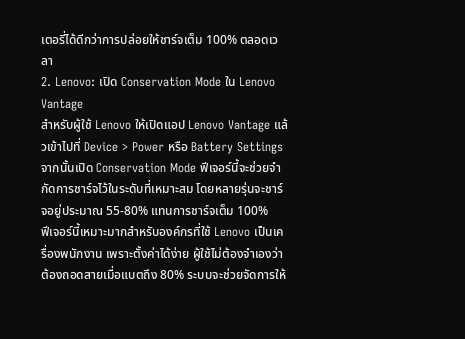เตอรี่ได้ดีกว่าการปล่อยให้ชาร์จเต็ม 100% ตลอดเวลา
2. Lenovo: เปิด Conservation Mode ใน Lenovo Vantage
สำหรับผู้ใช้ Lenovo ให้เปิดแอป Lenovo Vantage แล้วเข้าไปที่ Device > Power หรือ Battery Settings จากนั้นเปิด Conservation Mode ฟีเจอร์นี้จะช่วยจำกัดการชาร์จไว้ในระดับที่เหมาะสม โดยหลายรุ่นจะชาร์จอยู่ประมาณ 55-80% แทนการชาร์จเต็ม 100%
ฟีเจอร์นี้เหมาะมากสำหรับองค์กรที่ใช้ Lenovo เป็นเครื่องพนักงาน เพราะตั้งค่าได้ง่าย ผู้ใช้ไม่ต้องจำเองว่าต้องถอดสายเมื่อแบตถึง 80% ระบบจะช่วยจัดการให้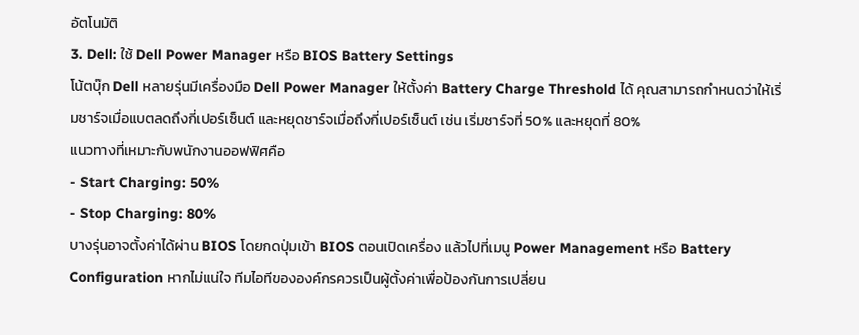อัตโนมัติ
3. Dell: ใช้ Dell Power Manager หรือ BIOS Battery Settings
โน้ตบุ๊ก Dell หลายรุ่นมีเครื่องมือ Dell Power Manager ให้ตั้งค่า Battery Charge Threshold ได้ คุณสามารถกำหนดว่าให้เริ่มชาร์จเมื่อแบตลดถึงกี่เปอร์เซ็นต์ และหยุดชาร์จเมื่อถึงกี่เปอร์เซ็นต์ เช่น เริ่มชาร์จที่ 50% และหยุดที่ 80%
แนวทางที่เหมาะกับพนักงานออฟฟิศคือ
- Start Charging: 50%
- Stop Charging: 80%
บางรุ่นอาจตั้งค่าได้ผ่าน BIOS โดยกดปุ่มเข้า BIOS ตอนเปิดเครื่อง แล้วไปที่เมนู Power Management หรือ Battery Configuration หากไม่แน่ใจ ทีมไอทีขององค์กรควรเป็นผู้ตั้งค่าเพื่อป้องกันการเปลี่ยน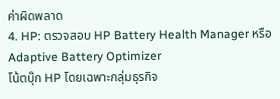ค่าผิดพลาด
4. HP: ตรวจสอบ HP Battery Health Manager หรือ Adaptive Battery Optimizer
โน้ตบุ๊ก HP โดยเฉพาะกลุ่มธุรกิจ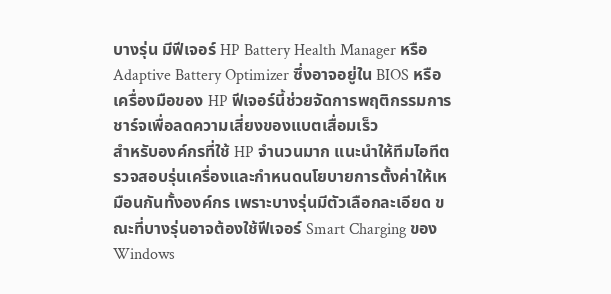บางรุ่น มีฟีเจอร์ HP Battery Health Manager หรือ Adaptive Battery Optimizer ซึ่งอาจอยู่ใน BIOS หรือเครื่องมือของ HP ฟีเจอร์นี้ช่วยจัดการพฤติกรรมการชาร์จเพื่อลดความเสี่ยงของแบตเสื่อมเร็ว
สำหรับองค์กรที่ใช้ HP จำนวนมาก แนะนำให้ทีมไอทีตรวจสอบรุ่นเครื่องและกำหนดนโยบายการตั้งค่าให้เหมือนกันทั้งองค์กร เพราะบางรุ่นมีตัวเลือกละเอียด ขณะที่บางรุ่นอาจต้องใช้ฟีเจอร์ Smart Charging ของ Windows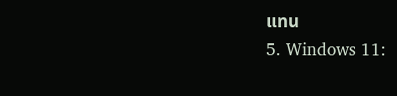แทน
5. Windows 11: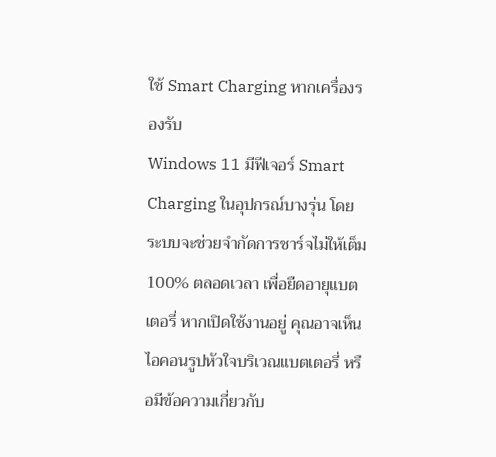ใช้ Smart Charging หากเครื่องรองรับ
Windows 11 มีฟีเจอร์ Smart Charging ในอุปกรณ์บางรุ่น โดยระบบจะช่วยจำกัดการชาร์จไม่ให้เต็ม 100% ตลอดเวลา เพื่อยืดอายุแบตเตอรี่ หากเปิดใช้งานอยู่ คุณอาจเห็นไอคอนรูปหัวใจบริเวณแบตเตอรี่ หรือมีข้อความเกี่ยวกับ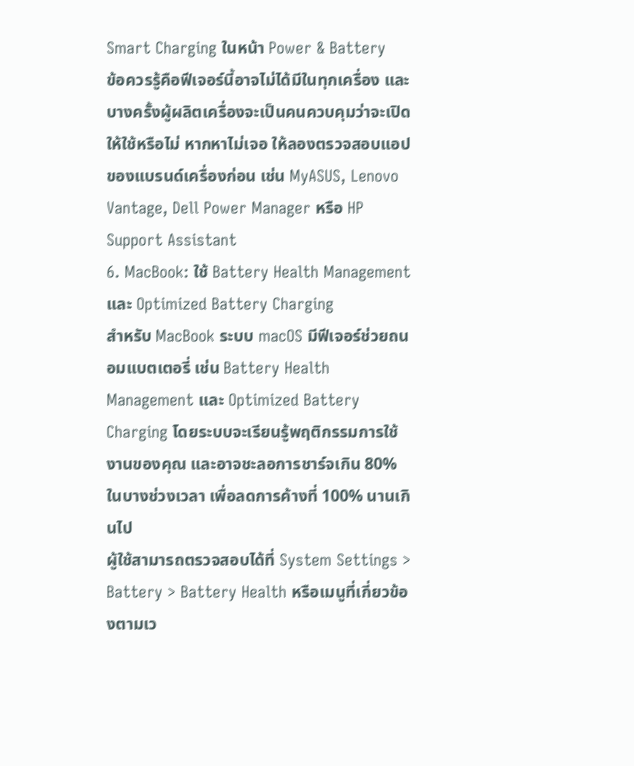Smart Charging ในหน้า Power & Battery
ข้อควรรู้คือฟีเจอร์นี้อาจไม่ได้มีในทุกเครื่อง และบางครั้งผู้ผลิตเครื่องจะเป็นคนควบคุมว่าจะเปิดให้ใช้หรือไม่ หากหาไม่เจอ ให้ลองตรวจสอบแอปของแบรนด์เครื่องก่อน เช่น MyASUS, Lenovo Vantage, Dell Power Manager หรือ HP Support Assistant
6. MacBook: ใช้ Battery Health Management และ Optimized Battery Charging
สำหรับ MacBook ระบบ macOS มีฟีเจอร์ช่วยถนอมแบตเตอรี่ เช่น Battery Health Management และ Optimized Battery Charging โดยระบบจะเรียนรู้พฤติกรรมการใช้งานของคุณ และอาจชะลอการชาร์จเกิน 80% ในบางช่วงเวลา เพื่อลดการค้างที่ 100% นานเกินไป
ผู้ใช้สามารถตรวจสอบได้ที่ System Settings > Battery > Battery Health หรือเมนูที่เกี่ยวข้องตามเว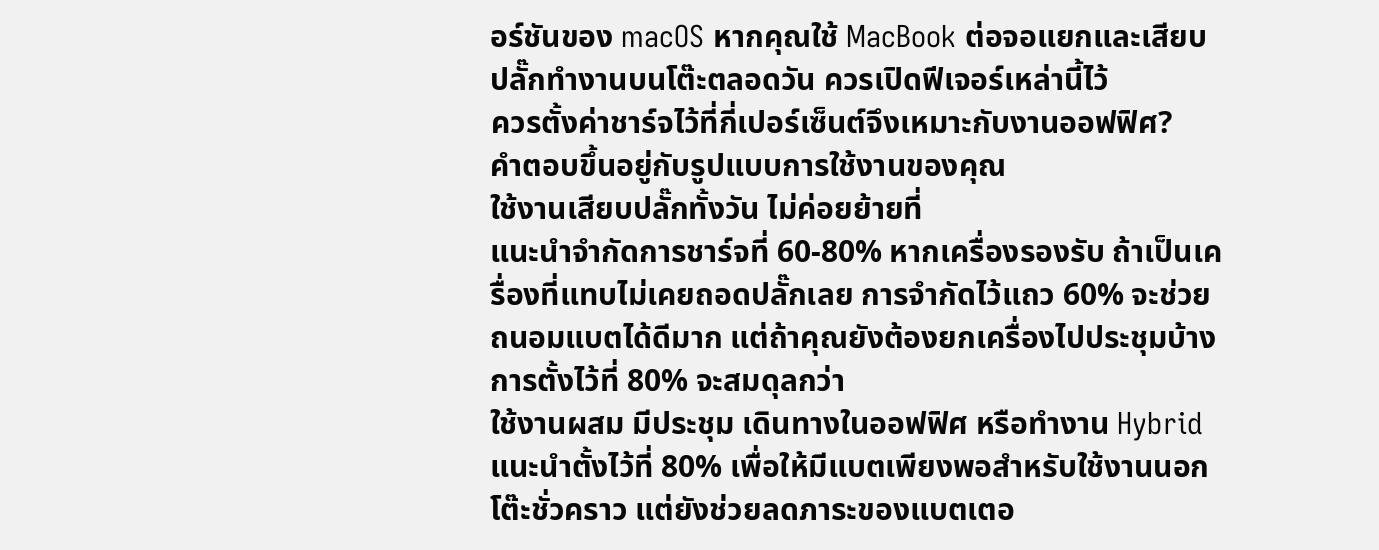อร์ชันของ macOS หากคุณใช้ MacBook ต่อจอแยกและเสียบปลั๊กทำงานบนโต๊ะตลอดวัน ควรเปิดฟีเจอร์เหล่านี้ไว้
ควรตั้งค่าชาร์จไว้ที่กี่เปอร์เซ็นต์จึงเหมาะกับงานออฟฟิศ?
คำตอบขึ้นอยู่กับรูปแบบการใช้งานของคุณ
ใช้งานเสียบปลั๊กทั้งวัน ไม่ค่อยย้ายที่
แนะนำจำกัดการชาร์จที่ 60-80% หากเครื่องรองรับ ถ้าเป็นเครื่องที่แทบไม่เคยถอดปลั๊กเลย การจำกัดไว้แถว 60% จะช่วยถนอมแบตได้ดีมาก แต่ถ้าคุณยังต้องยกเครื่องไปประชุมบ้าง การตั้งไว้ที่ 80% จะสมดุลกว่า
ใช้งานผสม มีประชุม เดินทางในออฟฟิศ หรือทำงาน Hybrid
แนะนำตั้งไว้ที่ 80% เพื่อให้มีแบตเพียงพอสำหรับใช้งานนอกโต๊ะชั่วคราว แต่ยังช่วยลดภาระของแบตเตอ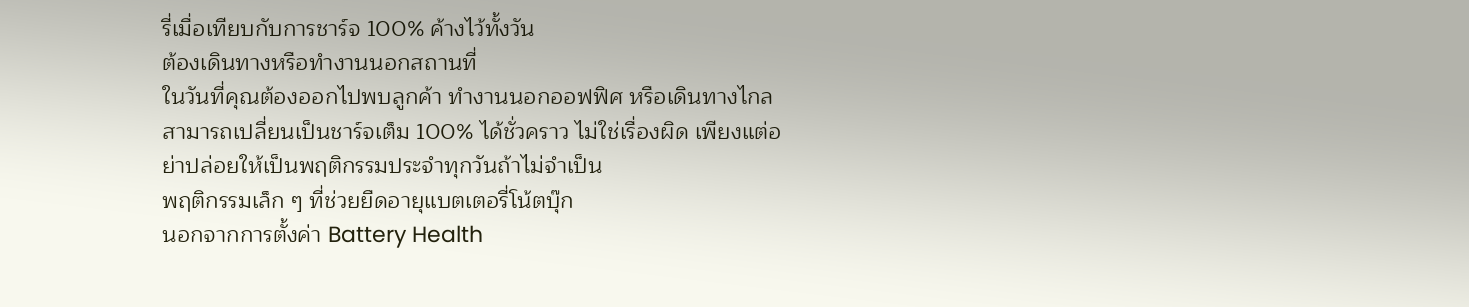รี่เมื่อเทียบกับการชาร์จ 100% ค้างไว้ทั้งวัน
ต้องเดินทางหรือทำงานนอกสถานที่
ในวันที่คุณต้องออกไปพบลูกค้า ทำงานนอกออฟฟิศ หรือเดินทางไกล สามารถเปลี่ยนเป็นชาร์จเต็ม 100% ได้ชั่วคราว ไม่ใช่เรื่องผิด เพียงแต่อย่าปล่อยให้เป็นพฤติกรรมประจำทุกวันถ้าไม่จำเป็น
พฤติกรรมเล็ก ๆ ที่ช่วยยืดอายุแบตเตอรี่โน้ตบุ๊ก
นอกจากการตั้งค่า Battery Health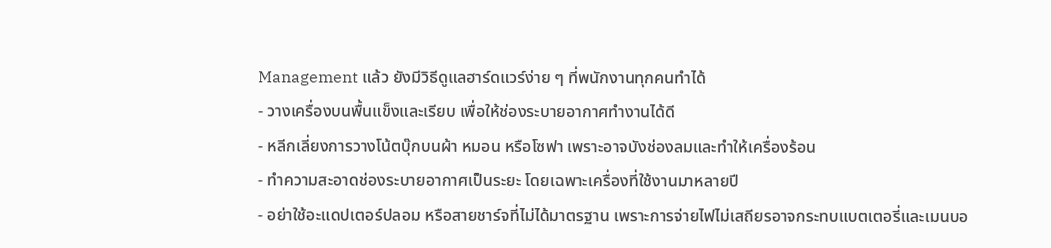Management แล้ว ยังมีวิธีดูแลฮาร์ดแวร์ง่าย ๆ ที่พนักงานทุกคนทำได้
- วางเครื่องบนพื้นแข็งและเรียบ เพื่อให้ช่องระบายอากาศทำงานได้ดี
- หลีกเลี่ยงการวางโน้ตบุ๊กบนผ้า หมอน หรือโซฟา เพราะอาจบังช่องลมและทำให้เครื่องร้อน
- ทำความสะอาดช่องระบายอากาศเป็นระยะ โดยเฉพาะเครื่องที่ใช้งานมาหลายปี
- อย่าใช้อะแดปเตอร์ปลอม หรือสายชาร์จที่ไม่ได้มาตรฐาน เพราะการจ่ายไฟไม่เสถียรอาจกระทบแบตเตอรี่และเมนบอ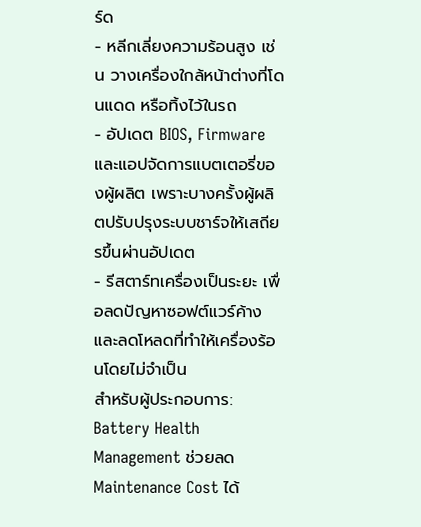ร์ด
- หลีกเลี่ยงความร้อนสูง เช่น วางเครื่องใกล้หน้าต่างที่โดนแดด หรือทิ้งไว้ในรถ
- อัปเดต BIOS, Firmware และแอปจัดการแบตเตอรี่ของผู้ผลิต เพราะบางครั้งผู้ผลิตปรับปรุงระบบชาร์จให้เสถียรขึ้นผ่านอัปเดต
- รีสตาร์ทเครื่องเป็นระยะ เพื่อลดปัญหาซอฟต์แวร์ค้างและลดโหลดที่ทำให้เครื่องร้อนโดยไม่จำเป็น
สำหรับผู้ประกอบการ: Battery Health Management ช่วยลด Maintenance Cost ได้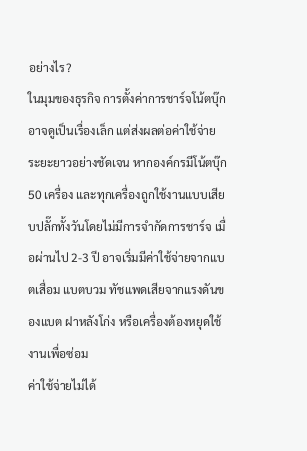อย่างไร?
ในมุมของธุรกิจ การตั้งค่าการชาร์จโน้ตบุ๊กอาจดูเป็นเรื่องเล็ก แต่ส่งผลต่อค่าใช้จ่ายระยะยาวอย่างชัดเจน หากองค์กรมีโน้ตบุ๊ก 50 เครื่อง และทุกเครื่องถูกใช้งานแบบเสียบปลั๊กทั้งวันโดยไม่มีการจำกัดการชาร์จ เมื่อผ่านไป 2-3 ปี อาจเริ่มมีค่าใช้จ่ายจากแบตเสื่อม แบตบวม ทัชแพดเสียจากแรงดันของแบต ฝาหลังโก่ง หรือเครื่องต้องหยุดใช้งานเพื่อซ่อม
ค่าใช้จ่ายไม่ได้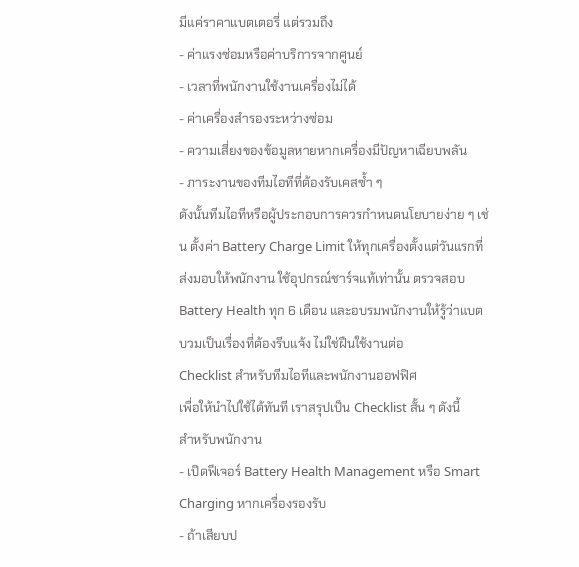มีแค่ราคาแบตเตอรี่ แต่รวมถึง
- ค่าแรงซ่อมหรือค่าบริการจากศูนย์
- เวลาที่พนักงานใช้งานเครื่องไม่ได้
- ค่าเครื่องสำรองระหว่างซ่อม
- ความเสี่ยงของข้อมูลหายหากเครื่องมีปัญหาเฉียบพลัน
- ภาระงานของทีมไอทีที่ต้องรับเคสซ้ำ ๆ
ดังนั้นทีมไอทีหรือผู้ประกอบการควรกำหนดนโยบายง่าย ๆ เช่น ตั้งค่า Battery Charge Limit ให้ทุกเครื่องตั้งแต่วันแรกที่ส่งมอบให้พนักงาน ใช้อุปกรณ์ชาร์จแท้เท่านั้น ตรวจสอบ Battery Health ทุก 6 เดือน และอบรมพนักงานให้รู้ว่าแบตบวมเป็นเรื่องที่ต้องรีบแจ้ง ไม่ใช่ฝืนใช้งานต่อ
Checklist สำหรับทีมไอทีและพนักงานออฟฟิศ
เพื่อให้นำไปใช้ได้ทันที เราสรุปเป็น Checklist สั้น ๆ ดังนี้
สำหรับพนักงาน
- เปิดฟีเจอร์ Battery Health Management หรือ Smart Charging หากเครื่องรองรับ
- ถ้าเสียบป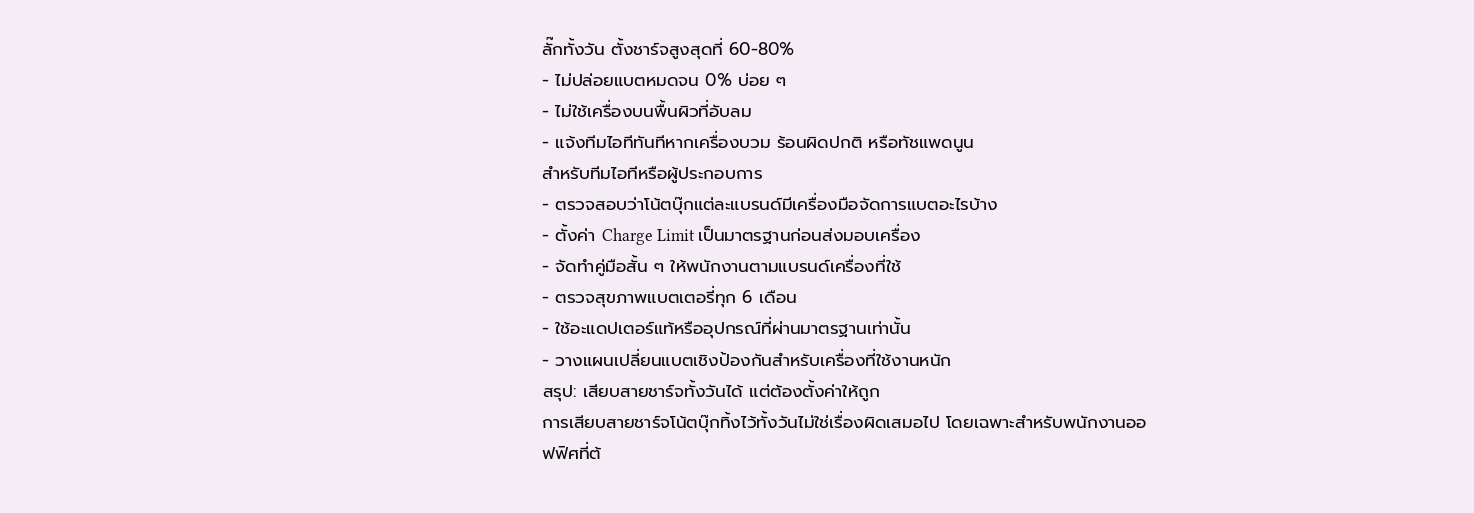ลั๊กทั้งวัน ตั้งชาร์จสูงสุดที่ 60-80%
- ไม่ปล่อยแบตหมดจน 0% บ่อย ๆ
- ไม่ใช้เครื่องบนพื้นผิวที่อับลม
- แจ้งทีมไอทีทันทีหากเครื่องบวม ร้อนผิดปกติ หรือทัชแพดนูน
สำหรับทีมไอทีหรือผู้ประกอบการ
- ตรวจสอบว่าโน้ตบุ๊กแต่ละแบรนด์มีเครื่องมือจัดการแบตอะไรบ้าง
- ตั้งค่า Charge Limit เป็นมาตรฐานก่อนส่งมอบเครื่อง
- จัดทำคู่มือสั้น ๆ ให้พนักงานตามแบรนด์เครื่องที่ใช้
- ตรวจสุขภาพแบตเตอรี่ทุก 6 เดือน
- ใช้อะแดปเตอร์แท้หรืออุปกรณ์ที่ผ่านมาตรฐานเท่านั้น
- วางแผนเปลี่ยนแบตเชิงป้องกันสำหรับเครื่องที่ใช้งานหนัก
สรุป: เสียบสายชาร์จทั้งวันได้ แต่ต้องตั้งค่าให้ถูก
การเสียบสายชาร์จโน้ตบุ๊กทิ้งไว้ทั้งวันไม่ใช่เรื่องผิดเสมอไป โดยเฉพาะสำหรับพนักงานออฟฟิศที่ต้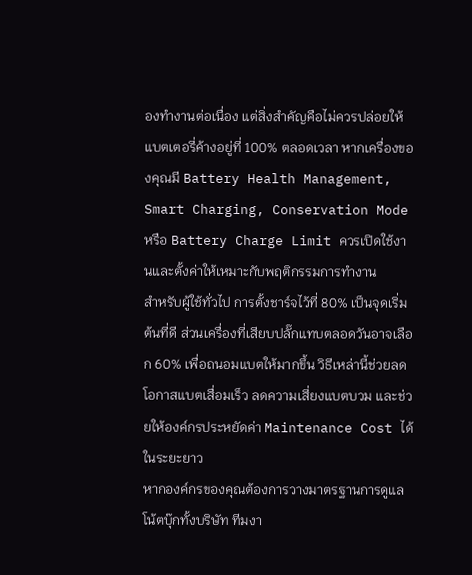องทำงานต่อเนื่อง แต่สิ่งสำคัญคือไม่ควรปล่อยให้แบตเตอรี่ค้างอยู่ที่ 100% ตลอดเวลา หากเครื่องของคุณมี Battery Health Management, Smart Charging, Conservation Mode หรือ Battery Charge Limit ควรเปิดใช้งานและตั้งค่าให้เหมาะกับพฤติกรรมการทำงาน
สำหรับผู้ใช้ทั่วไป การตั้งชาร์จไว้ที่ 80% เป็นจุดเริ่มต้นที่ดี ส่วนเครื่องที่เสียบปลั๊กแทบตลอดวันอาจเลือก 60% เพื่อถนอมแบตให้มากขึ้น วิธีเหล่านี้ช่วยลดโอกาสแบตเสื่อมเร็ว ลดความเสี่ยงแบตบวม และช่วยให้องค์กรประหยัดค่า Maintenance Cost ได้ในระยะยาว
หากองค์กรของคุณต้องการวางมาตรฐานการดูแลโน้ตบุ๊กทั้งบริษัท ทีมงา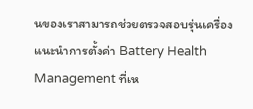นของเราสามารถช่วยตรวจสอบรุ่นเครื่อง แนะนำการตั้งค่า Battery Health Management ที่เห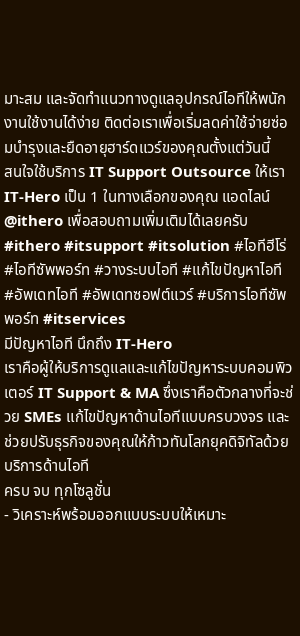มาะสม และจัดทำแนวทางดูแลอุปกรณ์ไอทีให้พนักงานใช้งานได้ง่าย ติดต่อเราเพื่อเริ่มลดค่าใช้จ่ายซ่อมบำรุงและยืดอายุฮาร์ดแวร์ของคุณตั้งแต่วันนี้
สนใจใช้บริการ IT Support Outsource ให้เรา IT-Hero เป็น 1 ในทางเลือกของคุณ แอดไลน์ @ithero เพื่อสอบถามเพิ่มเติมได้เลยครับ
#ithero #itsupport #itsolution #ไอทีฮีโร่ #ไอทีซัพพอร์ท #วางระบบไอที #แก้ไขปัญหาไอที #อัพเดทไอที #อัพเดทซอฟต์แวร์ #บริการไอทีซัพพอร์ท #itservices
มีปัญหาไอที นึกถึง IT-Hero
เราคือผู้ให้บริการดูแลและแก้ไขปัญหาระบบคอมพิวเตอร์ IT Support & MA ซึ่งเราคือตัวกลางที่จะช่วย SMEs แก้ไขปัญหาด้านไอทีแบบครบวงจร และช่วยปรับธุรกิจของคุณให้ก้าวทันโลกยุคดิจิทัลด้วยบริการด้านไอที
ครบ จบ ทุกโซลูชั่น
- วิเคราะห์พร้อมออกแบบระบบให้เหมาะ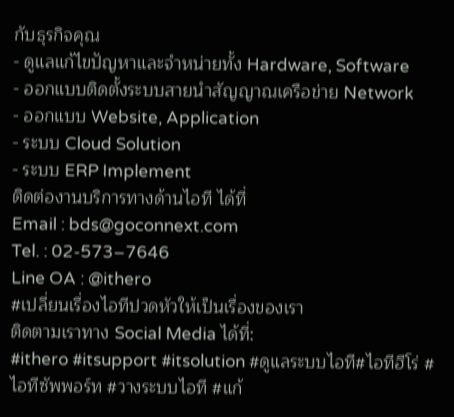กับธุรกิจคุณ
- ดูแลแก้ไขปัญหาและจำหน่ายทั้ง Hardware, Software
- ออกแบบติดตั้งระบบสายนำสัญญาณเครือข่าย Network
- ออกแบบ Website, Application
- ระบบ Cloud Solution
- ระบบ ERP Implement
ติดต่องานบริการทางด้านไอที ได้ที่
Email : bds@goconnext.com
Tel. : 02-573–7646
Line OA : @ithero
#เปลี่ยนเรื่องไอทีปวดหัวให้เป็นเรื่องของเรา
ติดตามเราทาง Social Media ได้ที่:
#ithero #itsupport #itsolution #ดูแลระบบไอที#ไอทีฮีโร่ #ไอทีซัพพอร์ท #วางระบบไอที #แก้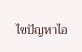ไขปัญหาไอ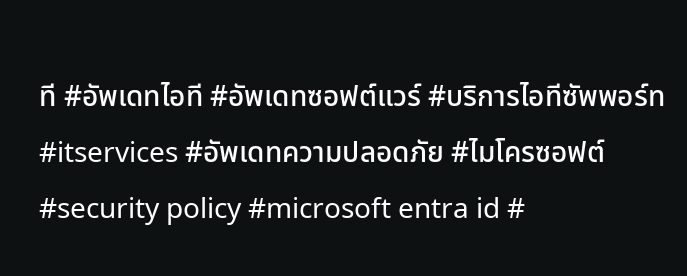ที #อัพเดทไอที #อัพเดทซอฟต์แวร์ #บริการไอทีซัพพอร์ท #itservices #อัพเดทความปลอดภัย #ไมโครซอฟต์ #security policy #microsoft entra id #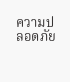ความปลอดภัย